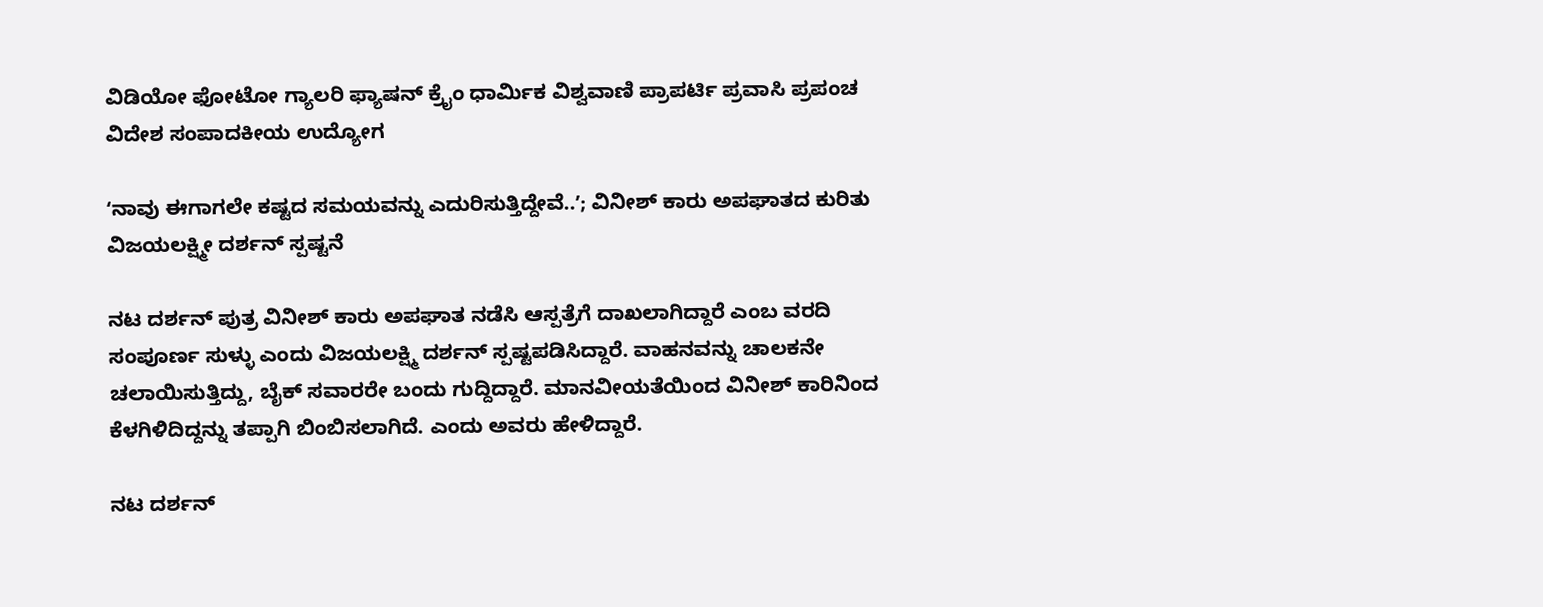ವಿಡಿಯೋ ಫೋಟೋ ಗ್ಯಾಲರಿ ಫ್ಯಾಷನ್ ಕ್ರೈಂ ಧಾರ್ಮಿಕ ವಿಶ್ವವಾಣಿ ಪ್ರಾಪರ್ಟಿ ಪ್ರವಾಸಿ ಪ್ರಪಂಚ ವಿದೇಶ ಸಂಪಾದಕೀಯ ಉದ್ಯೋಗ

ʻನಾವು ಈಗಾಗಲೇ ಕಷ್ಟದ ಸಮಯವನ್ನು ಎದುರಿಸುತ್ತಿದ್ದೇವೆ..ʼ; ವಿನೀಶ್‌ ಕಾರು ಅಪಘಾತದ ಕುರಿತು ವಿಜಯಲಕ್ಷ್ಮೀ ದರ್ಶನ್‌ ಸ್ಪಷ್ಟನೆ

ನಟ ದರ್ಶನ್ ಪುತ್ರ ವಿನೀಶ್ ಕಾರು ಅಪಘಾತ ನಡೆಸಿ ಆಸ್ಪತ್ರೆಗೆ ದಾಖಲಾಗಿದ್ದಾರೆ ಎಂಬ ವರದಿ ಸಂಪೂರ್ಣ ಸುಳ್ಳು ಎಂದು ವಿಜಯಲಕ್ಷ್ಮಿ ದರ್ಶನ್ ಸ್ಪಷ್ಟಪಡಿಸಿದ್ದಾರೆ. ವಾಹನವನ್ನು ಚಾಲಕನೇ ಚಲಾಯಿಸುತ್ತಿದ್ದು, ಬೈಕ್ ಸವಾರರೇ ಬಂದು ಗುದ್ದಿದ್ದಾರೆ. ಮಾನವೀಯತೆಯಿಂದ ವಿನೀಶ್ ಕಾರಿನಿಂದ ಕೆಳಗಿಳಿದಿದ್ದನ್ನು ತಪ್ಪಾಗಿ ಬಿಂಬಿಸಲಾಗಿದೆ. ಎಂದು ಅವರು ಹೇಳಿದ್ದಾರೆ.

ನಟ ದರ್ಶನ್‌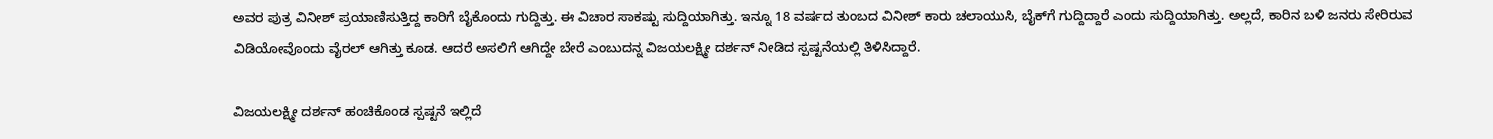ಅವರ ಪುತ್ರ ವಿನೀಶ್‌ ಪ್ರಯಾಣಿಸುತ್ತಿದ್ದ ಕಾರಿಗೆ ಬೈಕೊಂದು ಗುದ್ದಿತ್ತು. ಈ ವಿಚಾರ ಸಾಕಷ್ಟು ಸುದ್ದಿಯಾಗಿತ್ತು. ಇನ್ನೂ 18 ವರ್ಷದ ತುಂಬದ ವಿನೀಶ್‌ ಕಾರು ಚಲಾಯುಸಿ, ಬೈಕ್‌ಗೆ ಗುದ್ದಿದ್ದಾರೆ ಎಂದು ಸುದ್ದಿಯಾಗಿತ್ತು. ಅಲ್ಲದೆ, ಕಾರಿನ ಬಳಿ ಜನರು ಸೇರಿರುವ ವಿಡಿಯೋವೊಂದು ವೈರಲ್‌ ಆಗಿತ್ತು ಕೂಡ. ಆದರೆ ಅಸಲಿಗೆ ಆಗಿದ್ದೇ ಬೇರೆ ಎಂಬುದನ್ನ ವಿಜಯಲಕ್ಷ್ಮೀ ದರ್ಶನ್‌ ನೀಡಿದ ಸ್ಪಷ್ಟನೆಯಲ್ಲಿ ತಿಳಿಸಿದ್ದಾರೆ.

ವಿಜಯಲಕ್ಷ್ಮೀ ದರ್ಶನ್‌ ಹಂಚಿಕೊಂಡ ಸ್ಪಷ್ಟನೆ ಇಲ್ಲಿದೆ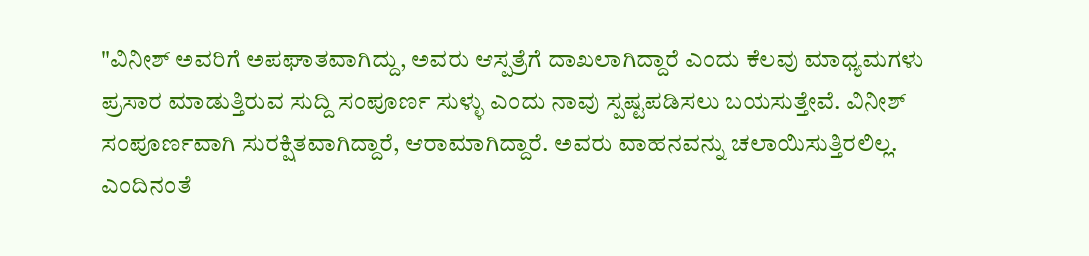"ವಿನೀಶ್ ಅವರಿಗೆ ಅಪಘಾತವಾಗಿದ್ದು, ಅವರು ಆಸ್ಪತ್ರೆಗೆ ದಾಖಲಾಗಿದ್ದಾರೆ ಎಂದು ಕೆಲವು ಮಾಧ್ಯಮಗಳು ಪ್ರಸಾರ ಮಾಡುತ್ತಿರುವ ಸುದ್ದಿ ಸಂಪೂರ್ಣ ಸುಳ್ಳು ಎಂದು ನಾವು ಸ್ಪಷ್ಟಪಡಿಸಲು ಬಯಸುತ್ತೇವೆ. ವಿನೀಶ್ ಸಂಪೂರ್ಣವಾಗಿ ಸುರಕ್ಷಿತವಾಗಿದ್ದಾರೆ, ಆರಾಮಾಗಿದ್ದಾರೆ. ಅವರು ವಾಹನವನ್ನು ಚಲಾಯಿಸುತ್ತಿರಲಿಲ್ಲ. ಎಂದಿನಂತೆ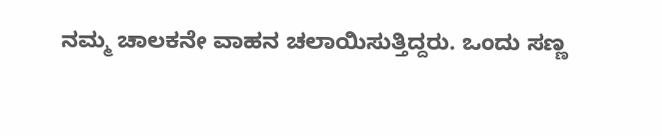ನಮ್ಮ ಚಾಲಕನೇ ವಾಹನ ಚಲಾಯಿಸುತ್ತಿದ್ದರು. ಒಂದು ಸಣ್ಣ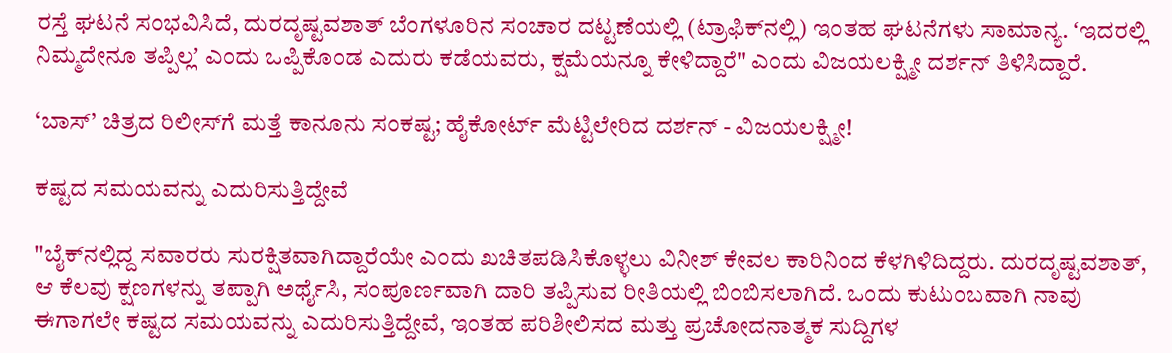ರಸ್ತೆ ಘಟನೆ ಸಂಭವಿಸಿದೆ, ದುರದೃಷ್ಟವಶಾತ್ ಬೆಂಗಳೂರಿನ ಸಂಚಾರ ದಟ್ಟಣೆಯಲ್ಲಿ (ಟ್ರಾಫಿಕ್‌ನಲ್ಲಿ) ಇಂತಹ ಘಟನೆಗಳು ಸಾಮಾನ್ಯ. ʻಇದರಲ್ಲಿ ನಿಮ್ಮದೇನೂ ತಪ್ಪಿಲ್ಲʼ ಎಂದು ಒಪ್ಪಿಕೊಂಡ ಎದುರು ಕಡೆಯವರು, ಕ್ಷಮೆಯನ್ನೂ ಕೇಳಿದ್ದಾರೆ" ಎಂದು ವಿಜಯಲಕ್ಷ್ಮೀ ದರ್ಶನ್‌ ತಿಳಿಸಿದ್ದಾರೆ.

‘ಬಾಸ್’ ಚಿತ್ರದ ರಿಲೀಸ್‌ಗೆ ಮತ್ತೆ ಕಾನೂನು ಸಂಕಷ್ಟ; ಹೈಕೋರ್ಟ್ ಮೆಟ್ಟಿಲೇರಿದ ದರ್ಶನ್ - ವಿಜಯಲಕ್ಷ್ಮೀ!

ಕಷ್ಟದ ಸಮಯವನ್ನು ಎದುರಿಸುತ್ತಿದ್ದೇವೆ

"ಬೈಕ್‌ನಲ್ಲಿದ್ದ ಸವಾರರು ಸುರಕ್ಷಿತವಾಗಿದ್ದಾರೆಯೇ ಎಂದು ಖಚಿತಪಡಿಸಿಕೊಳ್ಳಲು ವಿನೀಶ್ ಕೇವಲ ಕಾರಿನಿಂದ ಕೆಳಗಿಳಿದಿದ್ದರು. ದುರದೃಷ್ಟವಶಾತ್, ಆ ಕೆಲವು ಕ್ಷಣಗಳನ್ನು ತಪ್ಪಾಗಿ ಅರ್ಥೈಸಿ, ಸಂಪೂರ್ಣವಾಗಿ ದಾರಿ ತಪ್ಪಿಸುವ ರೀತಿಯಲ್ಲಿ ಬಿಂಬಿಸಲಾಗಿದೆ. ಒಂದು ಕುಟುಂಬವಾಗಿ ನಾವು ಈಗಾಗಲೇ ಕಷ್ಟದ ಸಮಯವನ್ನು ಎದುರಿಸುತ್ತಿದ್ದೇವೆ, ಇಂತಹ ಪರಿಶೀಲಿಸದ ಮತ್ತು ಪ್ರಚೋದನಾತ್ಮಕ ಸುದ್ದಿಗಳ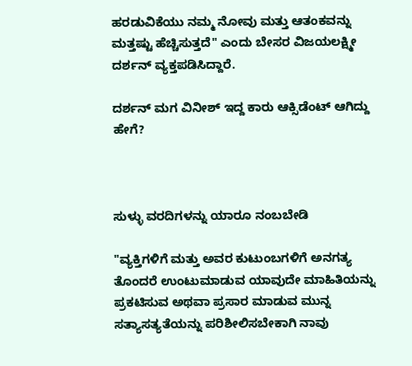ಹರಡುವಿಕೆಯು ನಮ್ಮ ನೋವು ಮತ್ತು ಆತಂಕವನ್ನು ಮತ್ತಷ್ಟು ಹೆಚ್ಚಿಸುತ್ತದೆ" ಎಂದು ಬೇಸರ ವಿಜಯಲಕ್ಷ್ಮೀ ದರ್ಶನ್‌ ವ್ಯಕ್ತಪಡಿಸಿದ್ದಾರೆ.

ದರ್ಶನ್‌ ಮಗ ವಿನೀಶ್‌ ಇದ್ದ ಕಾರು ಆಕ್ಸಿಡೆಂಟ್‌ ಆಗಿದ್ದು ಹೇಗೆ?



ಸುಳ್ಳು ವರದಿಗಳನ್ನು ಯಾರೂ ನಂಬಬೇಡಿ

"ವ್ಯಕ್ತಿಗಳಿಗೆ ಮತ್ತು ಅವರ ಕುಟುಂಬಗಳಿಗೆ ಅನಗತ್ಯ ತೊಂದರೆ ಉಂಟುಮಾಡುವ ಯಾವುದೇ ಮಾಹಿತಿಯನ್ನು ಪ್ರಕಟಿಸುವ ಅಥವಾ ಪ್ರಸಾರ ಮಾಡುವ ಮುನ್ನ ಸತ್ಯಾಸತ್ಯತೆಯನ್ನು ಪರಿಶೀಲಿಸಬೇಕಾಗಿ ನಾವು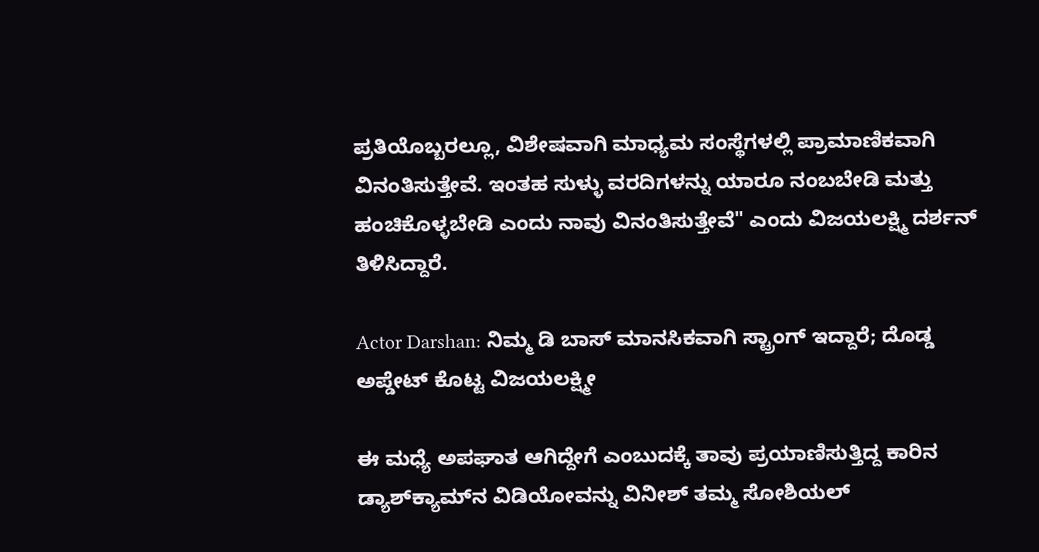ಪ್ರತಿಯೊಬ್ಬರಲ್ಲೂ, ವಿಶೇಷವಾಗಿ ಮಾಧ್ಯಮ ಸಂಸ್ಥೆಗಳಲ್ಲಿ ಪ್ರಾಮಾಣಿಕವಾಗಿ ವಿನಂತಿಸುತ್ತೇವೆ. ಇಂತಹ ಸುಳ್ಳು ವರದಿಗಳನ್ನು ಯಾರೂ ನಂಬಬೇಡಿ ಮತ್ತು ಹಂಚಿಕೊಳ್ಳಬೇಡಿ ಎಂದು ನಾವು ವಿನಂತಿಸುತ್ತೇವೆ" ಎಂದು ವಿಜಯಲಕ್ಷ್ಮಿ ದರ್ಶನ್ ತಿಳಿಸಿದ್ದಾರೆ.

Actor Darshan: ನಿಮ್ಮ ಡಿ ಬಾಸ್‌ ಮಾನಸಿಕವಾಗಿ ಸ್ಟ್ರಾಂಗ್ ಇದ್ದಾರೆ; ದೊಡ್ಡ ಅಪ್ಡೇಟ್ ಕೊಟ್ಟ ವಿಜಯಲಕ್ಷ್ಮೀ

ಈ ಮಧ್ಯೆ ಅಪಘಾತ ಆಗಿದ್ದೇಗೆ ಎಂಬುದಕ್ಕೆ ತಾವು ಪ್ರಯಾಣಿಸುತ್ತಿದ್ದ ಕಾರಿನ ಡ್ಯಾಶ್‌ಕ್ಯಾಮ್‌ನ ವಿಡಿಯೋವನ್ನು ವಿನೀಶ್‌ ತಮ್ಮ ಸೋಶಿಯಲ್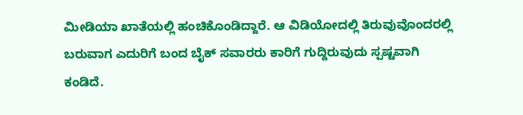ಮೀಡಿಯಾ ಖಾತೆಯಲ್ಲಿ ಹಂಚಿಕೊಂಡಿದ್ದಾರೆ. ಆ ವಿಡಿಯೋದಲ್ಲಿ ತಿರುವುವೊಂದರಲ್ಲಿ ಬರುವಾಗ ಎದುರಿಗೆ ಬಂದ ಬೈಕ್‌ ಸವಾರರು ಕಾರಿಗೆ ಗುದ್ದಿರುವುದು ಸ್ಪಷ್ಟವಾಗಿ ಕಂಡಿದೆ.